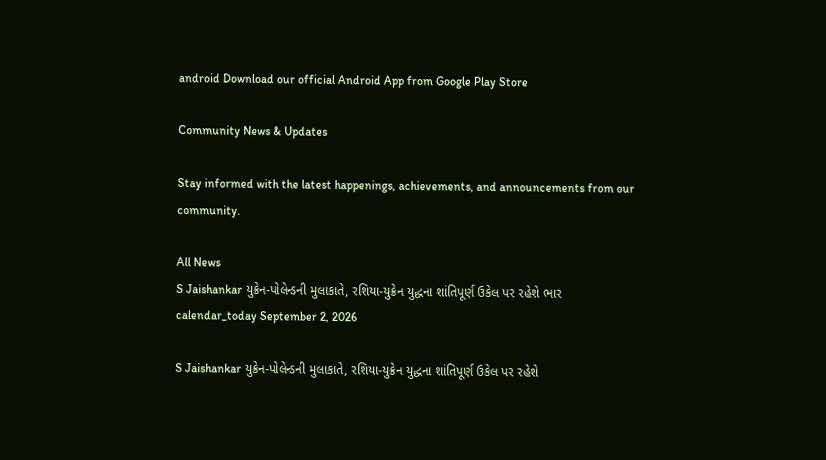android Download our official Android App from Google Play Store

Community News & Updates

Stay informed with the latest happenings, achievements, and announcements from our community.

All News
S Jaishankar યુક્રેન-પોલેન્ડની મુલાકાતે, રશિયા-યુક્રેન યુદ્ધના શાંતિપૂર્ણ ઉકેલ પર રહેશે ભાર
calendar_today September 2, 2026

S Jaishankar યુક્રેન-પોલેન્ડની મુલાકાતે, રશિયા-યુક્રેન યુદ્ધના શાંતિપૂર્ણ ઉકેલ પર રહેશે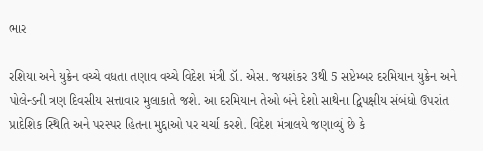ભાર

રશિયા અને યુક્રેન વચ્ચે વધતા તણાવ વચ્ચે વિદેશ મંત્રી ડૉ. એસ. જયશંકર 3થી 5 સપ્ટેમ્બર દરમિયાન યુક્રેન અને પોલેન્ડની ત્રણ દિવસીય સત્તાવાર મુલાકાતે જશે. આ દરમિયાન તેઓ બંને દેશો સાથેના દ્વિપક્ષીય સંબંધો ઉપરાંત પ્રાદેશિક સ્થિતિ અને પરસ્પર હિતના મુદ્દાઓ પર ચર્ચા કરશે. વિદેશ મંત્રાલયે જણાવ્યું છે કે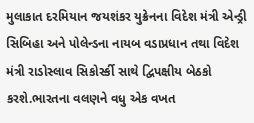મુલાકાત દરમિયાન જયશંકર યુક્રેનના વિદેશ મંત્રી એન્ડ્રી સિબિહા અને પોલેન્ડના નાયબ વડાપ્રધાન તથા વિદેશ મંત્રી રાડોસ્લાવ સિકોર્સ્કી સાથે દ્વિપક્ષીય બેઠકો કરશે.ભારતના વલણને વધુ એક વખત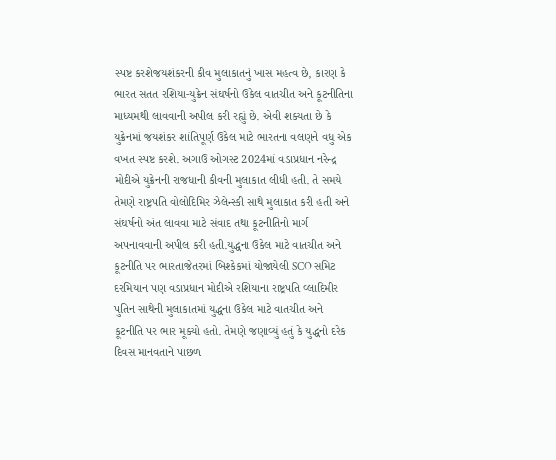સ્પષ્ટ કરશેજયશંકરની કીવ મુલાકાતનું ખાસ મહત્વ છે, કારણ કે ભારત સતત રશિયા-યુક્રેન સંઘર્ષનો ઉકેલ વાતચીત અને કૂટનીતિના માધ્યમથી લાવવાની અપીલ કરી રહ્યું છે. એવી શક્યતા છે કે યુક્રેનમાં જયશંકર શાંતિપૂર્ણ ઉકેલ માટે ભારતના વલણને વધુ એક વખત સ્પષ્ટ કરશે. અગાઉ ઓગસ્ટ 2024માં વડાપ્રધાન નરેન્દ્ર મોદીએ યુક્રેનની રાજધાની કીવની મુલાકાત લીધી હતી. તે સમયે તેમણે રાષ્ટ્રપતિ વોલોદિમિર ઝેલેન્સ્કી સાથે મુલાકાત કરી હતી અને સંઘર્ષનો અંત લાવવા માટે સંવાદ તથા કૂટનીતિનો માર્ગ અપનાવવાની અપીલ કરી હતી.યુદ્ધના ઉકેલ માટે વાતચીત અને કૂટનીતિ પર ભારતાજેતરમાં બિશ્કેકમાં યોજાયેલી SCO સમિટ દરમિયાન પણ વડાપ્રધાન મોદીએ રશિયાના રાષ્ટ્રપતિ વ્લાદિમીર પુતિન સાથેની મુલાકાતમાં યુદ્ધના ઉકેલ માટે વાતચીત અને કૂટનીતિ પર ભાર મૂક્યો હતો. તેમણે જણાવ્યું હતું કે યુદ્ધનો દરેક દિવસ માનવતાને પાછળ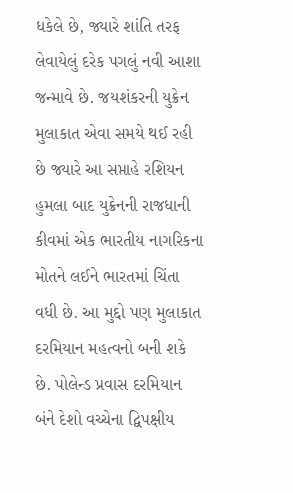ધકેલે છે, જ્યારે શાંતિ તરફ લેવાયેલું દરેક પગલું નવી આશા જન્માવે છે. જયશંકરની યુક્રેન મુલાકાત એવા સમયે થઈ રહી છે જ્યારે આ સપ્તાહે રશિયન હુમલા બાદ યુક્રેનની રાજધાની કીવમાં એક ભારતીય નાગરિકના મોતને લઈને ભારતમાં ચિંતા વધી છે. આ મુદ્દો પણ મુલાકાત દરમિયાન મહત્વનો બની શકે છે. પોલેન્ડ પ્રવાસ દરમિયાન બંને દેશો વચ્ચેના દ્વિપક્ષીય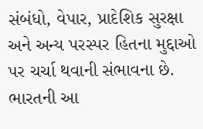સંબંધો, વેપાર, પ્રાદેશિક સુરક્ષા અને અન્ય પરસ્પર હિતના મુદ્દાઓ પર ચર્ચા થવાની સંભાવના છે. ભારતની આ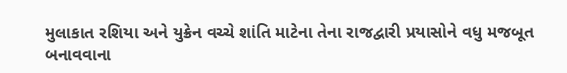મુલાકાત રશિયા અને યુક્રેન વચ્ચે શાંતિ માટેના તેના રાજદ્વારી પ્રયાસોને વધુ મજબૂત બનાવવાના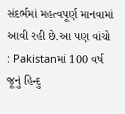સંદર્ભમાં મહત્વપૂર્ણ માનવામાં આવી રહી છે.આ પણ વાંચો : Pakistanમાં 100 વર્ષ જૂનું હિન્દુ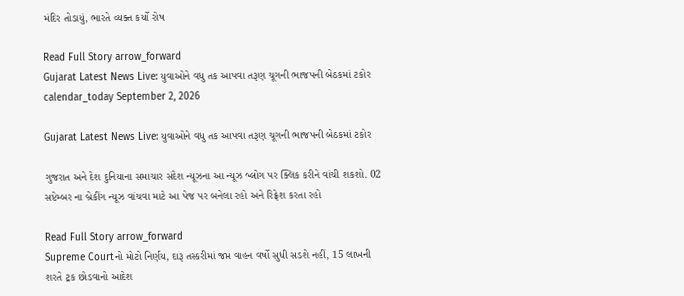મંદિર તોડાયું, ભારતે વ્યક્ત કર્યો રોષ

Read Full Story arrow_forward
Gujarat Latest News Live: યુવાઓને વધુ તક આપવા તરૂણ ચૂગની ભાજપની બેઠકમાં ટકોર
calendar_today September 2, 2026

Gujarat Latest News Live: યુવાઓને વધુ તક આપવા તરૂણ ચૂગની ભાજપની બેઠકમાં ટકોર

ગુજરાત અને દેશ દુનિયાના સમાચાર સંદેશ ન્યૂઝના આ ન્યૂઝ બ્લોગ પર ક્લિક કરીને વાંચી શકશો. 02 સપ્ટેમ્બર ના બ્રેકીંગ ન્યૂઝ વાંચવા માટે આ પેજ પર બનેલા રહો અને રિફ્રેશ કરતા રહો

Read Full Story arrow_forward
Supreme Courtનો મોટો નિર્ણય, દારૂ તસ્કરીમાં જપ્ત વાહન વર્ષો સુધી સડશે નહીં, 15 લાખની શરતે ટ્રક છોડવાનો આદેશ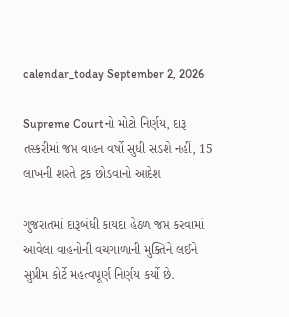calendar_today September 2, 2026

Supreme Courtનો મોટો નિર્ણય, દારૂ તસ્કરીમાં જપ્ત વાહન વર્ષો સુધી સડશે નહીં, 15 લાખની શરતે ટ્રક છોડવાનો આદેશ

ગુજરાતમાં દારૂબંધી કાયદા હેઠળ જપ્ત કરવામાં આવેલા વાહનોની વચગાળાની મુક્તિને લઈને સુપ્રીમ કોર્ટે મહત્વપૂર્ણ નિર્ણય કર્યો છે.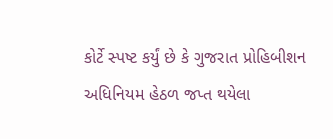કોર્ટે સ્પષ્ટ કર્યું છે કે ગુજરાત પ્રોહિબીશન અધિનિયમ હેઠળ જપ્ત થયેલા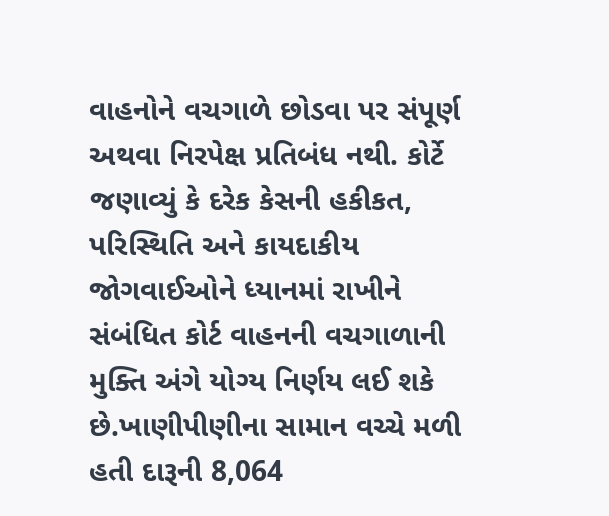વાહનોને વચગાળે છોડવા પર સંપૂર્ણ અથવા નિરપેક્ષ પ્રતિબંધ નથી. કોર્ટે જણાવ્યું કે દરેક કેસની હકીકત, પરિસ્થિતિ અને કાયદાકીય જોગવાઈઓને ધ્યાનમાં રાખીને સંબંધિત કોર્ટ વાહનની વચગાળાની મુક્તિ અંગે યોગ્ય નિર્ણય લઈ શકે છે.ખાણીપીણીના સામાન વચ્ચે મળી હતી દારૂની 8,064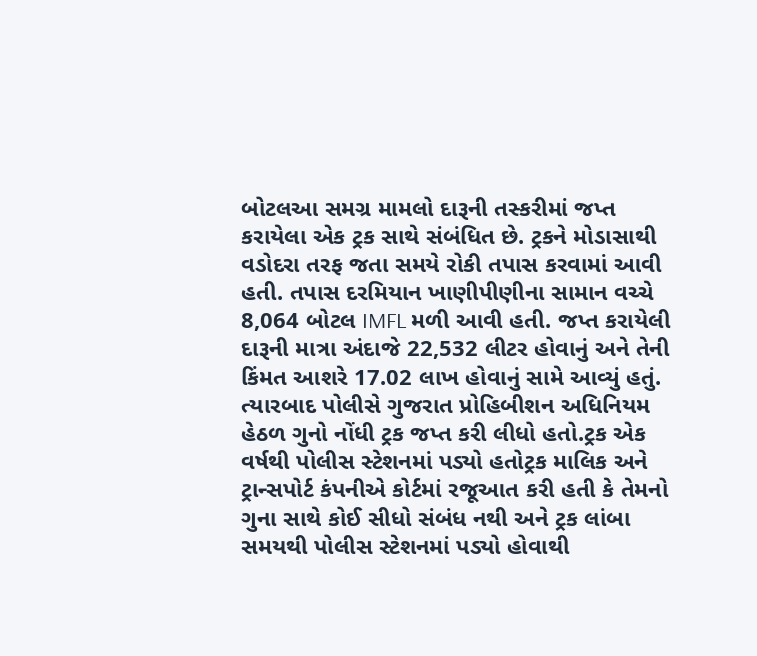બોટલઆ સમગ્ર મામલો દારૂની તસ્કરીમાં જપ્ત કરાયેલા એક ટ્રક સાથે સંબંધિત છે. ટ્રકને મોડાસાથી વડોદરા તરફ જતા સમયે રોકી તપાસ કરવામાં આવી હતી. તપાસ દરમિયાન ખાણીપીણીના સામાન વચ્ચે 8,064 બોટલ IMFL મળી આવી હતી. જપ્ત કરાયેલી દારૂની માત્રા અંદાજે 22,532 લીટર હોવાનું અને તેની કિંમત આશરે 17.02 લાખ હોવાનું સામે આવ્યું હતું. ત્યારબાદ પોલીસે ગુજરાત પ્રોહિબીશન અધિનિયમ હેઠળ ગુનો નોંધી ટ્રક જપ્ત કરી લીધો હતો.ટ્રક એક વર્ષથી પોલીસ સ્ટેશનમાં પડ્યો હતોટ્રક માલિક અને ટ્રાન્સપોર્ટ કંપનીએ કોર્ટમાં રજૂઆત કરી હતી કે તેમનો ગુના સાથે કોઈ સીધો સંબંધ નથી અને ટ્રક લાંબા સમયથી પોલીસ સ્ટેશનમાં પડ્યો હોવાથી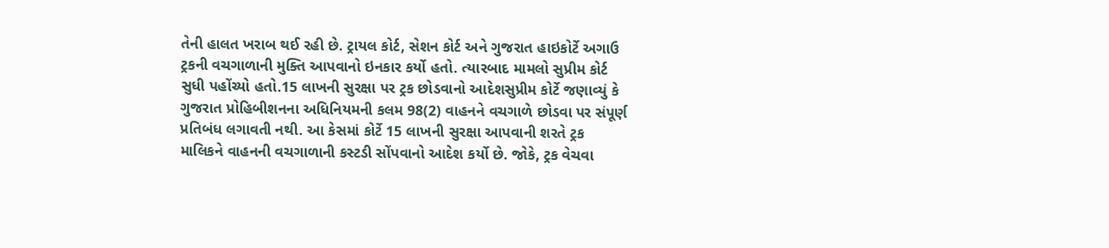તેની હાલત ખરાબ થઈ રહી છે. ટ્રાયલ કોર્ટ, સેશન કોર્ટ અને ગુજરાત હાઇકોર્ટે અગાઉ ટ્રકની વચગાળાની મુક્તિ આપવાનો ઇનકાર કર્યો હતો. ત્યારબાદ મામલો સુપ્રીમ કોર્ટ સુધી પહોંચ્યો હતો.15 લાખની સુરક્ષા પર ટ્રક છોડવાનો આદેશસુપ્રીમ કોર્ટે જણાવ્યું કે ગુજરાત પ્રોહિબીશનના અધિનિયમની કલમ 98(2) વાહનને વચગાળે છોડવા પર સંપૂર્ણ પ્રતિબંધ લગાવતી નથી. આ કેસમાં કોર્ટે 15 લાખની સુરક્ષા આપવાની શરતે ટ્રક માલિકને વાહનની વચગાળાની કસ્ટડી સોંપવાનો આદેશ કર્યો છે. જોકે, ટ્રક વેચવા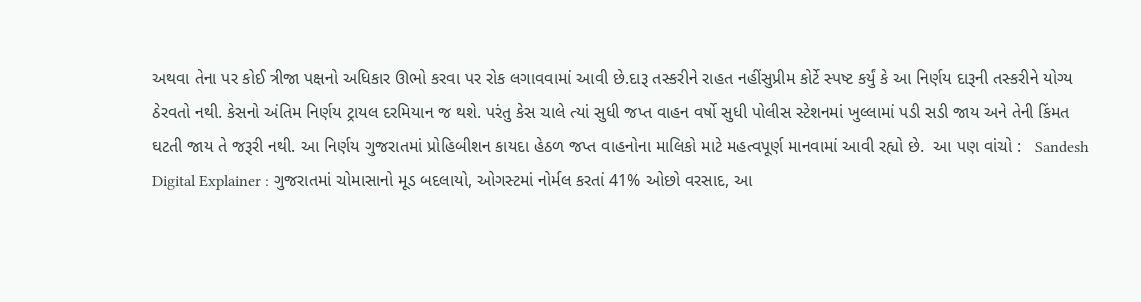અથવા તેના પર કોઈ ત્રીજા પક્ષનો અધિકાર ઊભો કરવા પર રોક લગાવવામાં આવી છે.દારૂ તસ્કરીને રાહત નહીંસુપ્રીમ કોર્ટે સ્પષ્ટ કર્યું કે આ નિર્ણય દારૂની તસ્કરીને યોગ્ય ઠેરવતો નથી. કેસનો અંતિમ નિર્ણય ટ્રાયલ દરમિયાન જ થશે. પરંતુ કેસ ચાલે ત્યાં સુધી જપ્ત વાહન વર્ષો સુધી પોલીસ સ્ટેશનમાં ખુલ્લામાં પડી સડી જાય અને તેની કિંમત ઘટતી જાય તે જરૂરી નથી. આ નિર્ણય ગુજરાતમાં પ્રોહિબીશન કાયદા હેઠળ જપ્ત વાહનોના માલિકો માટે મહત્વપૂર્ણ માનવામાં આવી રહ્યો છે.  આ પણ વાંચો :   Sandesh Digital Explainer : ગુજરાતમાં ચોમાસાનો મૂડ બદલાયો, ઓગસ્ટમાં નોર્મલ કરતાં 41% ઓછો વરસાદ, આ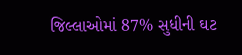જિલ્લાઓમાં 87% સુધીની ઘટ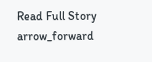Read Full Story arrow_forward